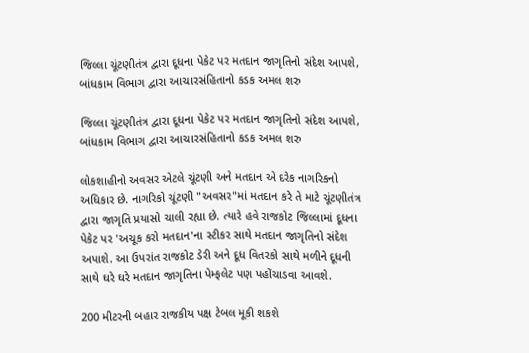જિલ્લા ચૂંટણીતંત્ર દ્વારા દૂધના પેકેટ પર મતદાન જાગૃતિનો સંદેશ આપશે, બાંધકામ વિભાગ દ્વારા આચારસંહિતાનો કડક અમલ શરુ

જિલ્લા ચૂંટણીતંત્ર દ્વારા દૂધના પેકેટ પર મતદાન જાગૃતિનો સંદેશ આપશે, બાંધકામ વિભાગ દ્વારા આચારસંહિતાનો કડક અમલ શરુ

લોકશાહીનો અવસર એટલે ચૂંટણી અને મતદાન એ દરેક નાગરિકનો અધિકાર છે. નાગરિકો ચૂંટણી "અવસર"માં મતદાન કરે તે માટે ચૂંટણીતંત્ર દ્વારા જાગૃતિ પ્રયાસો ચાલી રહ્યા છે. ત્યારે હવે રાજકોટ જિલ્લામાં દૂધના પેકેટ પર 'અચૂક કરો મતદાન'ના સ્ટીકર સાથે મતદાન જાગૃતિનો સંદેશ અપાશે. આ ઉપરાંત રાજકોટ ડેરી અને દૂધ વિતરકો સાથે મળીને દૂધની સાથે ઘરે ઘરે મતદાન જાગૃતિના પેમ્ફલેટ પણ પહોંચાડવા આવશે.

200 મીટરની બહાર રાજકીય પક્ષ ટેબલ મૂકી શકશે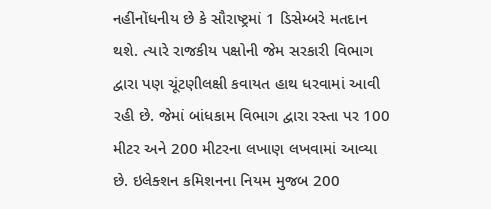નહીં‌‌નોંધનીય છે કે સૌરાષ્ટ્રમાં 1 ડિસેમ્બરે મતદાન થશે. ત્યારે રાજકીય પક્ષોની જેમ સરકારી વિભાગ દ્વારા પણ ચૂંટણીલક્ષી કવાયત હાથ ધરવામાં આવી રહી છે. જેમાં બાંધકામ વિભાગ દ્વારા રસ્તા પર 100 મીટર અને 200 મીટરના લખાણ લખવામાં આવ્યા છે. ઇલેક્શન કમિશનના નિયમ મુજબ 200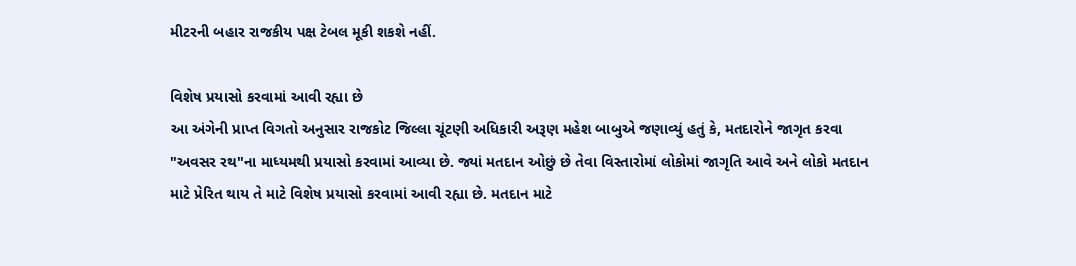મીટરની બહાર રાજકીય પક્ષ ટેબલ મૂકી શકશે નહીં.

વિશેષ પ્રયાસો કરવામાં આવી રહ્યા છે
આ અંગેની પ્રાપ્ત વિગતો અનુસાર રાજકોટ જિલ્લા ચૂંટણી અધિકારી અરૂણ મહેશ બાબુએ જણાવ્યું હતું કે, મતદારોને જાગૃત કરવા "અવસર રથ"ના માધ્યમથી પ્રયાસો કરવામાં આવ્યા છે. જ્યાં મતદાન ઓછું છે તેવા વિસ્તારોમાં લોકોમાં જાગૃતિ આવે અને લોકો મતદાન માટે પ્રેરિત થાય તે માટે વિશેષ પ્રયાસો કરવામાં આવી રહ્યા છે. મતદાન માટે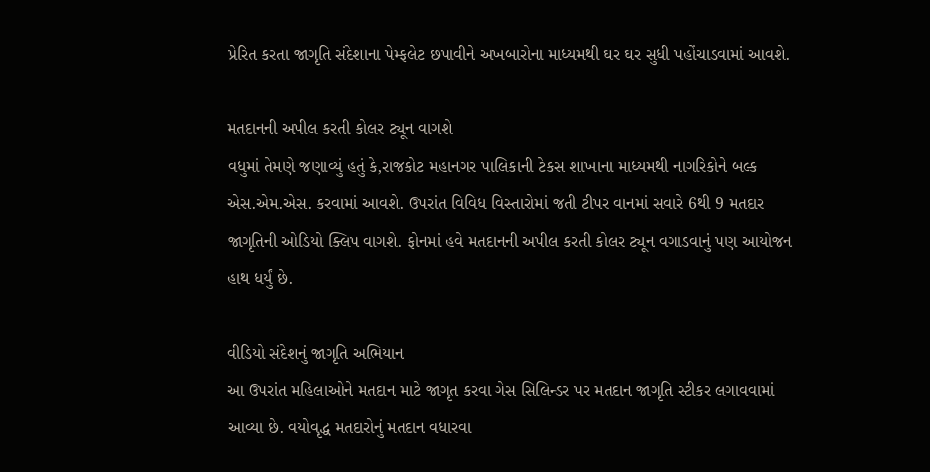પ્રેરિત કરતા જાગૃતિ સંદેશાના પેમ્ફલેટ છપાવીને અખબારોના માધ્યમથી ઘર ઘર સુધી પહોંચાડવામાં આવશે.

મતદાનની અપીલ કરતી કોલર ટ્યૂન વાગશે
વધુમાં તેમણે જણાવ્યું હતું કે,રાજકોટ મહાનગર પાલિકાની ટેકસ શાખાના માધ્યમથી નાગરિકોને બલ્ક એસ.એમ.એસ. કરવામાં આવશે. ઉપરાંત વિવિધ વિસ્તારોમાં જતી ટીપર વાનમાં સવારે 6થી 9 મતદાર જાગૃતિની ઓડિયો ક્લિપ વાગશે. ફોનમાં હવે મતદાનની અપીલ કરતી કોલર ટ્યૂન વગાડવાનું પણ આયોજન હાથ ધર્યું છે.

વીડિયો સંદેશનું જાગૃતિ અભિયાન
આ ઉપરાંત મહિલાઓને મતદાન માટે જાગૃત કરવા ગેસ સિલિન્ડર પર મતદાન જાગૃતિ સ્ટીકર લગાવવામાં આવ્યા છે. વયોવૃદ્ધ મતદારોનું મતદાન વધારવા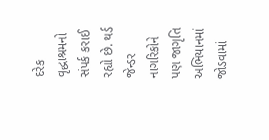દરેક વૃદ્ધાશ્રમનો સંપર્ક કરાઈ રહ્યો છે. થર્ડ જેન્ડર નાગરિકોને પણ જાગૃતિ અભિયાનમાં જોડવામાં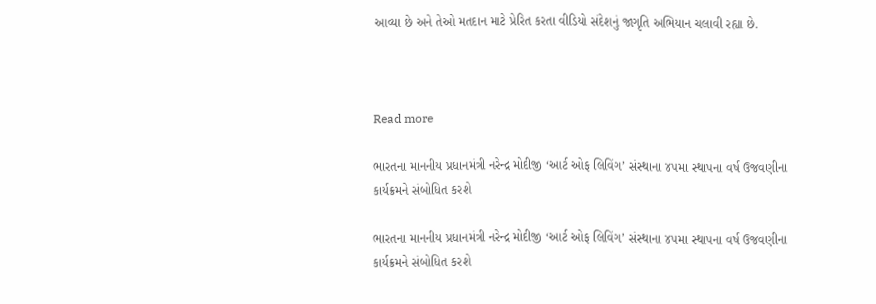આવ્યા છે અને તેઓ મતદાન માટે પ્રેરિત કરતા વીડિયો સંદેશનું જાગૃતિ અભિયાન ચલાવી રહ્યા છે.



Read more

ભારતના માનનીય પ્રધાનમંત્રી નરેન્દ્ર મોદીજી ‘આર્ટ ઓફ લિવિંગ’ સંસ્થાના ૪૫મા સ્થાપના વર્ષ ઉજવણીના કાર્યક્રમને સંબોધિત કરશે

ભારતના માનનીય પ્રધાનમંત્રી નરેન્દ્ર મોદીજી ‘આર્ટ ઓફ લિવિંગ’ સંસ્થાના ૪૫મા સ્થાપના વર્ષ ઉજવણીના કાર્યક્રમને સંબોધિત કરશે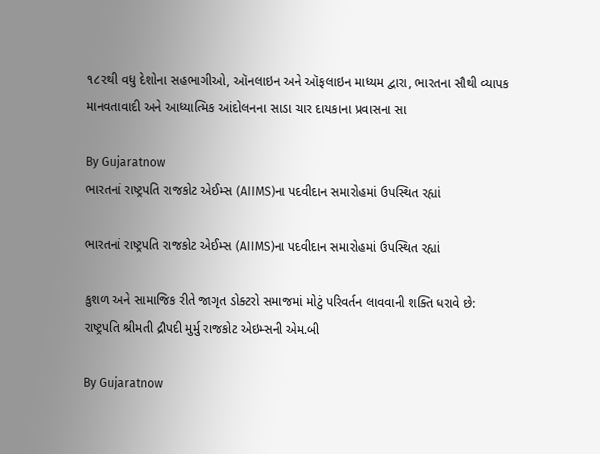૧૮૨થી વધુ દેશોના સહભાગીઓ, ઑનલાઇન અને ઑફલાઇન માધ્યમ દ્વારા, ભારતના સૌથી વ્યાપક માનવતાવાદી અને આધ્યાત્મિક આંદોલનના સાડા ચાર દાયકાના પ્રવાસના સા

By Gujaratnow
ભારતનાં રાષ્ટ્રપતિ રાજકોટ એઈમ્સ (AIIMS)ના પદવીદાન સમારોહમાં ઉપસ્થિત રહ્યાં

ભારતનાં રાષ્ટ્રપતિ રાજકોટ એઈમ્સ (AIIMS)ના પદવીદાન સમારોહમાં ઉપસ્થિત રહ્યાં

કુશળ અને સામાજિક રીતે જાગૃત ડોક્ટરો સમાજમાં મોટું પરિવર્તન લાવવાની શક્તિ ધરાવે છે: રાષ્ટ્રપતિ શ્રીમતી દ્રૌપદી મુર્મુ રાજકોટ એઇમ્સની એમ.બી

By Gujaratnow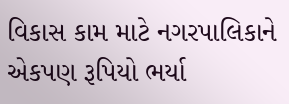વિકાસ કામ માટે નગરપાલિકાને એકપણ રૂપિયો ભર્યા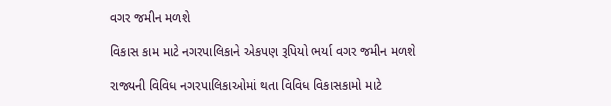વગર જમીન મળશે

વિકાસ કામ માટે નગરપાલિકાને એકપણ રૂપિયો ભર્યા વગર જમીન મળશે

રાજ્યની વિવિધ નગરપાલિકાઓમાં થતા વિવિધ વિકાસકામો માટે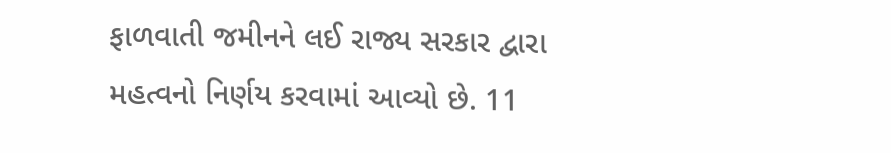ફાળવાતી જમીનને લઈ રાજ્ય સરકાર દ્વારા મહત્વનો નિર્ણય કરવામાં આવ્યો છે. 11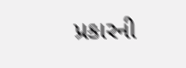પ્રકારની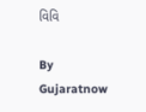વિવિ

By Gujaratnow